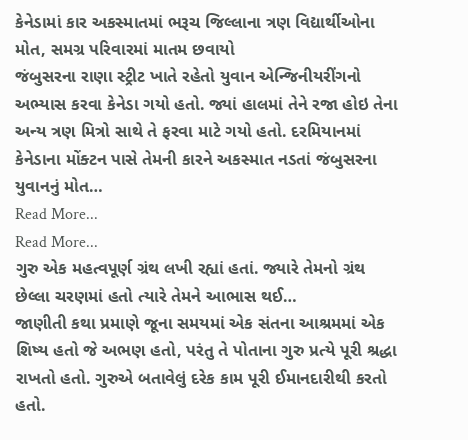કેનેડામાં કાર અકસ્માતમાં ભરૂચ જિલ્લાના ત્રણ વિદ્યાર્થીઓના મોત, સમગ્ર પરિવારમાં માતમ છવાયો
જંબુસરના રાણા સ્ટ્રીટ ખાતે રહેતો યુવાન એન્જિનીયરીંગનો અભ્યાસ કરવા કેનેડા ગયો હતો. જ્યાં હાલમાં તેને રજા હોઇ તેના અન્ય ત્રણ મિત્રો સાથે તે ફરવા માટે ગયો હતો. દરમિયાનમાં કેનેડાના મોંક્ટન પાસે તેમની કારને અકસ્માત નડતાં જંબુસરના યુવાનનું મોત…
Read More...
Read More...
ગુરુ એક મહત્વપૂર્ણ ગ્રંથ લખી રહ્યાં હતાં. જ્યારે તેમનો ગ્રંથ છેલ્લા ચરણમાં હતો ત્યારે તેમને આભાસ થઈ…
જાણીતી કથા પ્રમાણે જૂના સમયમાં એક સંતના આશ્રમમાં એક શિષ્ય હતો જે અભણ હતો, પરંતુ તે પોતાના ગુરુ પ્રત્યે પૂરી શ્રદ્ધા રાખતો હતો. ગુરુએ બતાવેલું દરેક કામ પૂરી ઈમાનદારીથી કરતો હતો.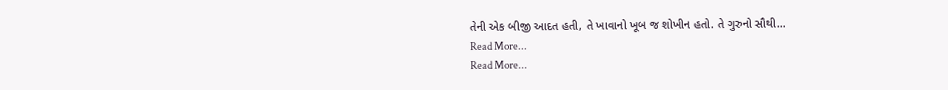તેની એક બીજી આદત હતી, તે ખાવાનો ખૂબ જ શોખીન હતો. તે ગુરુનો સૌથી…
Read More...
Read More...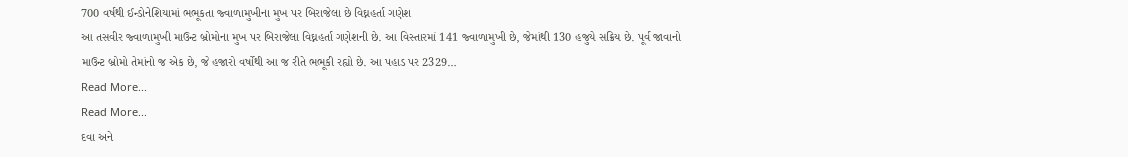700 વર્ષથી ઈન્ડોનેશિયામાં ભભૂકતા જ્વાળામુખીના મુખ પર બિરાજેલા છે વિઘ્નહર્તા ગણેશ
આ તસવીર જ્વાળામુખી માઉન્ટ બ્રોમોના મુખ પર બિરાજેલા વિઘ્નહર્તા ગણેશની છે. આ વિસ્તારમાં 141 જ્વાળામુખી છે, જેમાંથી 130 હજુયે સક્રિય છે. પૂર્વ જાવાનો માઉન્ટ બ્રોમો તેમાંનો જ એક છે, જે હજારો વર્ષોથી આ જ રીતે ભભૂકી રહ્યો છે. આ પહાડ પર 2329…
Read More...
Read More...
દવા અને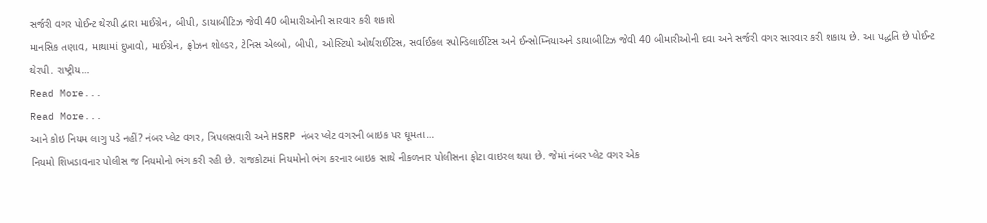સર્જરી વગર પોઈન્ટ થેરપી દ્વારા માઈગ્રેન, બીપી, ડાયાબીટિઝ જેવી 40 બીમારીઓની સારવાર કરી શકાશે
માનસિક તણાવ, માથામાં દુખાવો, માઈગ્રેન, ફ્રોઝન શોલ્ડર, ટેનિસ એલ્બો, બીપી, ઓસ્ટિયો ઓર્થરાઈટિસ, સર્વાઈકલ સ્પોન્ડિલાઈટિસ અને ઈન્સોમ્નિયાઅને ડાયાબીટિઝ જેવી 40 બીમારીઓની દવા અને સર્જરી વગર સારવાર કરી શકાય છે. આ પદ્ધતિ છે પોઈન્ટ થેરપી. રાષ્ટ્રીય…
Read More...
Read More...
આને કોઇ નિયમ લાગુ પડે નહીં? નંબર પ્લેટ વગર, ત્રિપલસવારી અને HSRP નંબર પ્લેટ વગરની બાઇક પર ઘૂમતા…
નિયમો શિખડાવનાર પોલીસ જ નિયમોનો ભંગ કરી રહી છે. રાજકોટમાં નિયમોનો ભંગ કરનાર બાઇક સાથે નીકળનાર પોલીસના ફોટા વાઇરલ થયા છે. જેમાં નંબર પ્લેટ વગર એક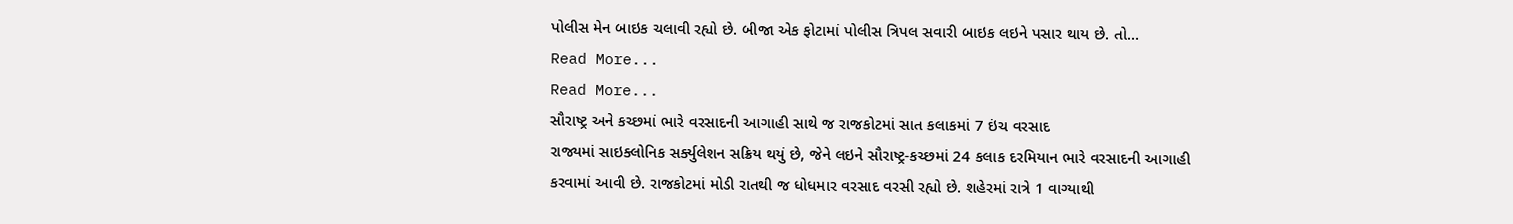પોલીસ મેન બાઇક ચલાવી રહ્યો છે. બીજા એક ફોટામાં પોલીસ ત્રિપલ સવારી બાઇક લઇને પસાર થાય છે. તો…
Read More...
Read More...
સૌરાષ્ટ્ર અને કચ્છમાં ભારે વરસાદની આગાહી સાથે જ રાજકોટમાં સાત કલાકમાં 7 ઇંચ વરસાદ
રાજ્યમાં સાઇક્લોનિક સર્ક્યુલેશન સક્રિય થયું છે, જેને લઇને સૌરાષ્ટ્ર-કચ્છમાં 24 કલાક દરમિયાન ભારે વરસાદની આગાહી કરવામાં આવી છે. રાજકોટમાં મોડી રાતથી જ ધોધમાર વરસાદ વરસી રહ્યો છે. શહેરમાં રાત્રે 1 વાગ્યાથી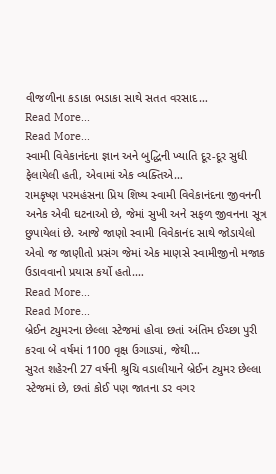વીજળીના કડાકા ભડાકા સાથે સતત વરસાદ…
Read More...
Read More...
સ્વામી વિવેકાનંદના જ્ઞાન અને બુદ્ધિની ખ્યાતિ દૂર-દૂર સુધી ફેલાયેલી હતી, એવામાં એક વ્યક્તિએ…
રામકૃષ્ણ પરમહંસના પ્રિય શિષ્ય સ્વામી વિવેકાનંદના જીવનની અનેક એવી ઘટનાઓ છે, જેમાં સુખી અને સફળ જીવનના સૂત્ર છુપાયેલાં છે. આજે જાણો સ્વામી વિવેકાનંદ સાથે જોડાયેલો એવો જ જાણીતો પ્રસંગ જેમાં એક માણસે સ્વામીજીનો મજાક ઉડાવવાનો પ્રયાસ કર્યો હતો.…
Read More...
Read More...
બ્રેઈન ટ્યુમરના છેલ્લા સ્ટેજમાં હોવા છતાં અંતિમ ઈચ્છા પુરી કરવા બે વર્ષમાં 1100 વૃક્ષ ઉગાડ્યાં, જેથી…
સુરત શહેરની 27 વર્ષની શ્રુચિ વડાલીયાને બ્રેઈન ટ્યુમર છેલ્લા સ્ટેજમાં છે, છતાં કોઈ પણ જાતના ડર વગર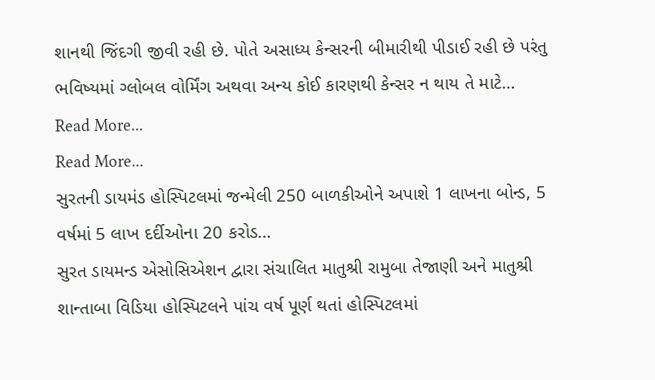શાનથી જિંદગી જીવી રહી છે. પોતે અસાધ્ય કેન્સરની બીમારીથી પીડાઈ રહી છે પરંતુ ભવિષ્યમાં ગ્લોબલ વોર્મિંગ અથવા અન્ય કોઈ કારણથી કેન્સર ન થાય તે માટે…
Read More...
Read More...
સુરતની ડાયમંડ હોસ્પિટલમાં જન્મેલી 250 બાળકીઓને અપાશે 1 લાખના બોન્ડ, 5 વર્ષમાં 5 લાખ દર્દીઓના 20 કરોડ…
સુરત ડાયમન્ડ એસોસિએશન દ્વારા સંચાલિત માતુશ્રી રામુબા તેજાણી અને માતુશ્રી શાન્તાબા વિડિયા હોસ્પિટલને પાંચ વર્ષ પૂર્ણ થતાં હોસ્પિટલમાં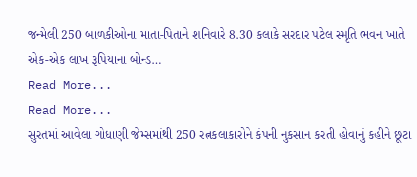જન્મેલી 250 બાળકીઓના માતા-પિતાને શનિવારે 8.30 કલાકે સરદાર પટેલ સ્મૃતિ ભવન ખાતે એક-એક લાખ રૂપિયાના બોન્ડ…
Read More...
Read More...
સુરતમાં આવેલા ગોધાણી જેમ્સમાંથી 250 રત્નકલાકારોને કંપની નુકસાન કરતી હોવાનું કહીને છૂટા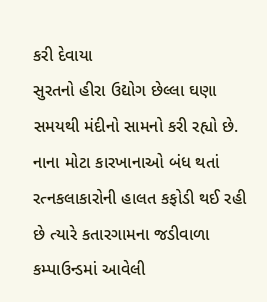કરી દેવાયા
સુરતનો હીરા ઉદ્યોગ છેલ્લા ઘણા સમયથી મંદીનો સામનો કરી રહ્યો છે. નાના મોટા કારખાનાઓ બંધ થતાં રત્નકલાકારોની હાલત કફોડી થઈ રહી છે ત્યારે કતારગામના જડીવાળા કમ્પાઉન્ડમાં આવેલી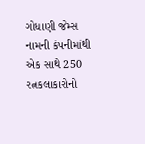ગોધાણી જેમ્સ નામની કંપનીમાંથી એક સાથે 250 રત્નકલાકારોનો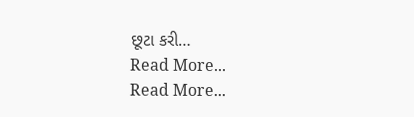છૂટા કરી…
Read More...
Read More...